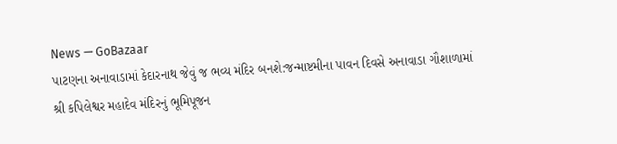News — GoBazaar
પાટણના અનાવાડામાં કેદારનાથ જેવું જ ભવ્ય મંદિર બનશે:જન્માષ્ટમીના પાવન દિવસે અનાવાડા ગૌશાળામાં શ્રી કપિલેશ્વર મહાદેવ મંદિરનું ભૂમિપૂજન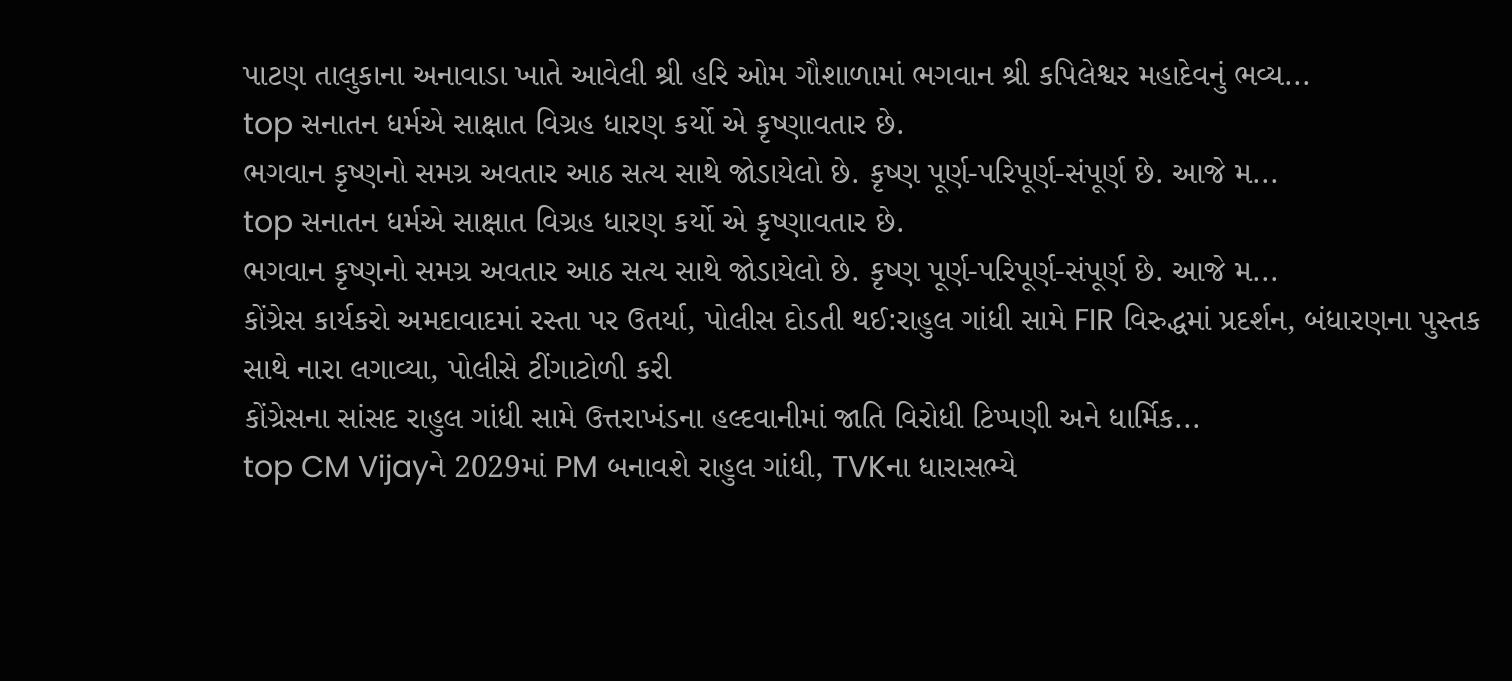પાટણ તાલુકાના અનાવાડા ખાતે આવેલી શ્રી હરિ ઓમ ગૌશાળામાં ભગવાન શ્રી કપિલેશ્વર મહાદેવનું ભવ્ય...
top સનાતન ધર્મએ સાક્ષાત વિગ્રહ ધારણ કર્યો એ કૃષ્ણાવતાર છે.
ભગવાન કૃષ્ણનો સમગ્ર અવતાર આઠ સત્ય સાથે જોડાયેલો છે. કૃષ્ણ પૂર્ણ-પરિપૂર્ણ-સંપૂર્ણ છે. આજે મ...
top સનાતન ધર્મએ સાક્ષાત વિગ્રહ ધારણ કર્યો એ કૃષ્ણાવતાર છે.
ભગવાન કૃષ્ણનો સમગ્ર અવતાર આઠ સત્ય સાથે જોડાયેલો છે. કૃષ્ણ પૂર્ણ-પરિપૂર્ણ-સંપૂર્ણ છે. આજે મ...
કોંગ્રેસ કાર્યકરો અમદાવાદમાં રસ્તા પર ઉતર્યા, પોલીસ દોડતી થઈ:રાહુલ ગાંધી સામે FIR વિરુદ્ધમાં પ્રદર્શન, બંધારણના પુસ્તક સાથે નારા લગાવ્યા, પોલીસે ટીંગાટોળી કરી
કોંગ્રેસના સાંસદ રાહુલ ગાંધી સામે ઉત્તરાખંડના હલ્દવાનીમાં જાતિ વિરોધી ટિપ્પણી અને ધાર્મિક...
top CM Vijayને 2029માં PM બનાવશે રાહુલ ગાંધી, TVKના ધારાસભ્યે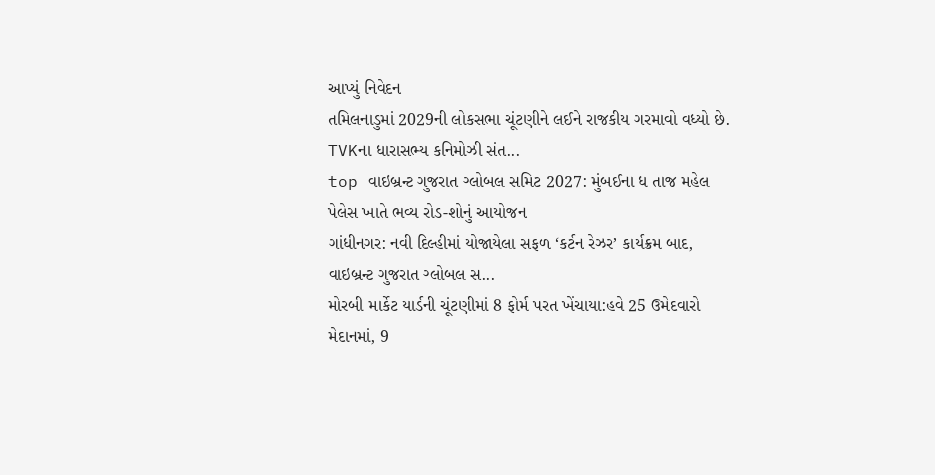આપ્યું નિવેદન
તમિલનાડુમાં 2029ની લોકસભા ચૂંટણીને લઈને રાજકીય ગરમાવો વધ્યો છે. TVKના ધારાસભ્ય કનિમોઝી સંત...
top વાઇબ્રન્ટ ગુજરાત ગ્લોબલ સમિટ 2027: મુંબઈના ધ તાજ મહેલ પેલેસ ખાતે ભવ્ય રોડ-શોનું આયોજન
ગાંધીનગર: નવી દિલ્હીમાં યોજાયેલા સફળ ‘કર્ટન રેઝર’ કાર્યક્રમ બાદ, વાઇબ્રન્ટ ગુજરાત ગ્લોબલ સ...
મોરબી માર્કેટ યાર્ડની ચૂંટણીમાં 8 ફોર્મ પરત ખેંચાયા:હવે 25 ઉમેદવારો મેદાનમાં, 9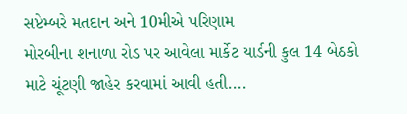સપ્ટેમ્બરે મતદાન અને 10મીએ પરિણામ
મોરબીના શનાળા રોડ પર આવેલા માર્કેટ યાર્ડની કુલ 14 બેઠકો માટે ચૂંટણી જાહેર કરવામાં આવી હતી....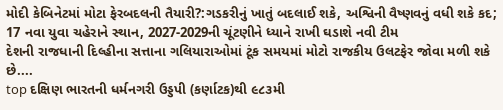મોદી કેબિનેટમાં મોટા ફેરબદલની તૈયારી?:ગડકરીનું ખાતું બદલાઈ શકે, અશ્વિની વૈષ્ણવનું વધી શકે કદ; 17 નવા યુવા ચહેરાને સ્થાન, 2027-2029ની ચૂંટણીને ધ્યાને રાખી ઘડાશે નવી ટીમ
દેશની રાજધાની દિલ્હીના સત્તાના ગલિયારાઓમાં ટૂંક સમયમાં મોટો રાજકીય ઉલટફેર જોવા મળી શકે છે....
top દક્ષિણ ભારતની ધર્મનગરી ઉડ્ડપી (કર્ણાટક)થી ૯૮૩મી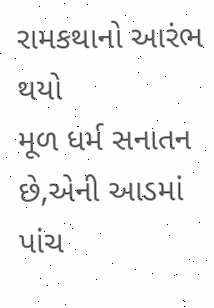રામકથાનો આરંભ થયો
મૂળ ધર્મ સનાતન છે,એની આડમાં પાંચ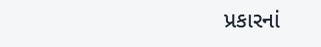પ્રકારનાં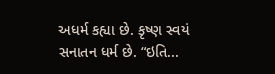અધર્મ કહ્યા છે. કૃષ્ણ સ્વયં સનાતન ધર્મ છે. “ઇતિ...